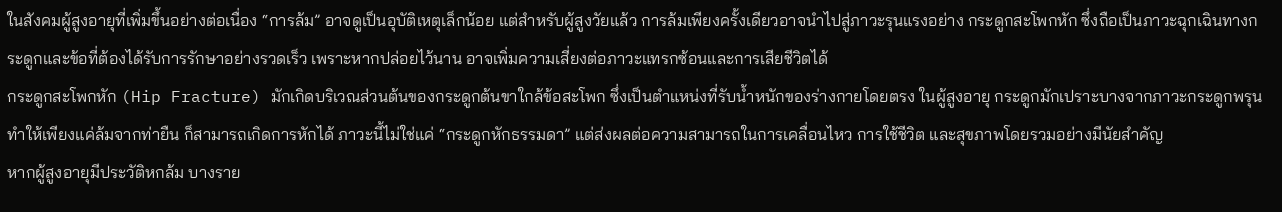ในสังคมผู้สูงอายุที่เพิ่มขึ้นอย่างต่อเนื่อง “การล้ม” อาจดูเป็นอุบัติเหตุเล็กน้อย แต่สำหรับผู้สูงวัยแล้ว การล้มเพียงครั้งเดียวอาจนำไปสู่ภาวะรุนแรงอย่าง กระดูกสะโพกหัก ซึ่งถือเป็นภาวะฉุกเฉินทางกระดูกและข้อที่ต้องได้รับการรักษาอย่างรวดเร็ว เพราะหากปล่อยไว้นาน อาจเพิ่มความเสี่ยงต่อภาวะแทรกซ้อนและการเสียชีวิตได้
กระดูกสะโพกหัก (Hip Fracture) มักเกิดบริเวณส่วนต้นของกระดูกต้นขาใกล้ข้อสะโพก ซึ่งเป็นตำแหน่งที่รับน้ำหนักของร่างกายโดยตรง ในผู้สูงอายุ กระดูกมักเปราะบางจากภาวะกระดูกพรุน ทำให้เพียงแค่ล้มจากท่ายืน ก็สามารถเกิดการหักได้ ภาวะนี้ไม่ใช่แค่ “กระดูกหักธรรมดา” แต่ส่งผลต่อความสามารถในการเคลื่อนไหว การใช้ชีวิต และสุขภาพโดยรวมอย่างมีนัยสำคัญ
หากผู้สูงอายุมีประวัติหกล้ม บางราย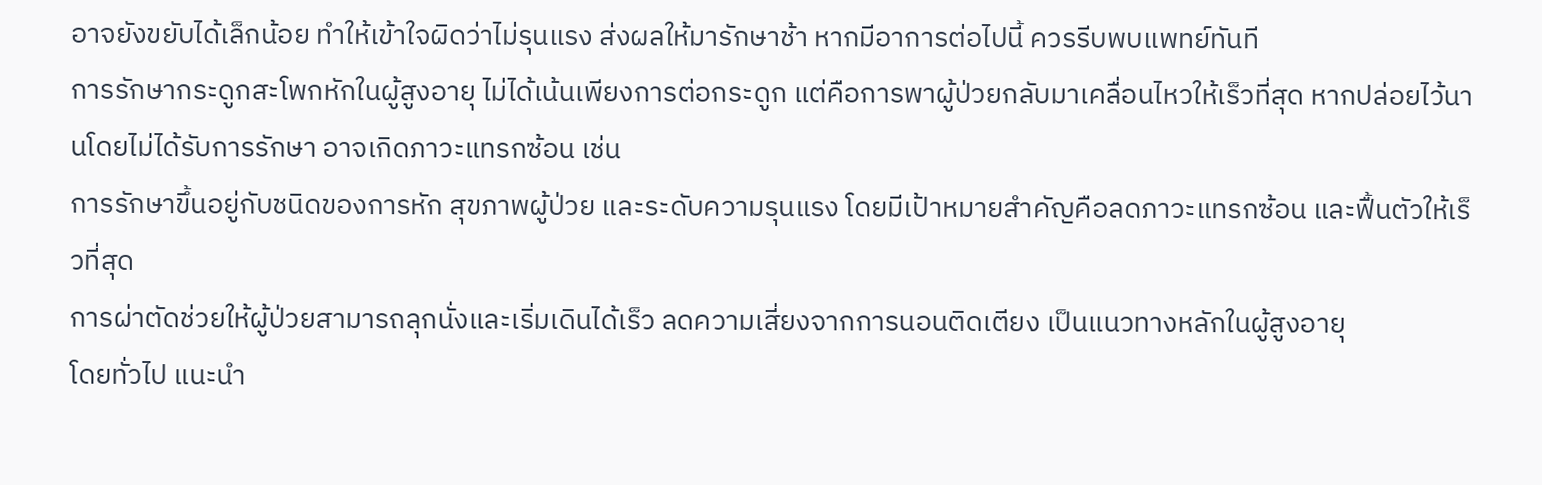อาจยังขยับได้เล็กน้อย ทำให้เข้าใจผิดว่าไม่รุนแรง ส่งผลให้มารักษาช้า หากมีอาการต่อไปนี้ ควรรีบพบแพทย์ทันที
การรักษากระดูกสะโพกหักในผู้สูงอายุ ไม่ได้เน้นเพียงการต่อกระดูก แต่คือการพาผู้ป่วยกลับมาเคลื่อนไหวให้เร็วที่สุด หากปล่อยไว้นานโดยไม่ได้รับการรักษา อาจเกิดภาวะแทรกซ้อน เช่น
การรักษาขึ้นอยู่กับชนิดของการหัก สุขภาพผู้ป่วย และระดับความรุนแรง โดยมีเป้าหมายสำคัญคือลดภาวะแทรกซ้อน และฟื้นตัวให้เร็วที่สุด
การผ่าตัดช่วยให้ผู้ป่วยสามารถลุกนั่งและเริ่มเดินได้เร็ว ลดความเสี่ยงจากการนอนติดเตียง เป็นแนวทางหลักในผู้สูงอายุ
โดยทั่วไป แนะนำ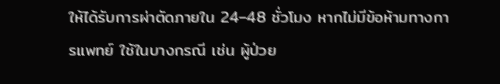ให้ได้รับการผ่าตัดภายใน 24–48 ชั่วโมง หากไม่มีข้อห้ามทางการแพทย์ ใช้ในบางกรณี เช่น ผู้ป่วย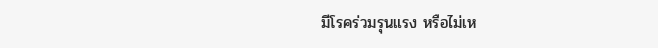มีโรคร่วมรุนแรง หรือไม่เห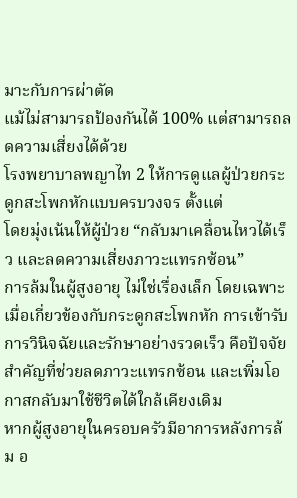มาะกับการผ่าตัด
แม้ไม่สามารถป้องกันได้ 100% แต่สามารถลดความเสี่ยงได้ด้วย
โรงพยาบาลพญาไท 2 ให้การดูแลผู้ป่วยกระดูกสะโพกหักแบบครบวงจร ตั้งแต่
โดยมุ่งเน้นให้ผู้ป่วย “กลับมาเคลื่อนไหวได้เร็ว และลดความเสี่ยงภาวะแทรกซ้อน”
การล้มในผู้สูงอายุ ไม่ใช่เรื่องเล็ก โดยเฉพาะเมื่อเกี่ยวข้องกับกระดูกสะโพกหัก การเข้ารับการวินิจฉัยและรักษาอย่างรวดเร็ว คือปัจจัยสำคัญที่ช่วยลดภาวะแทรกซ้อน และเพิ่มโอกาสกลับมาใช้ชีวิตได้ใกล้เคียงเดิม
หากผู้สูงอายุในครอบครัวมีอาการหลังการล้ม อ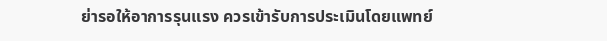ย่ารอให้อาการรุนแรง ควรเข้ารับการประเมินโดยแพทย์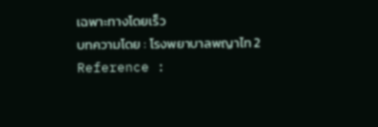เฉพาะทางโดยเร็ว
บทความโดย : โรงพยาบาลพญาไท 2
Reference :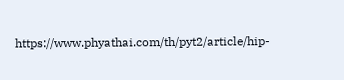https://www.phyathai.com/th/pyt2/article/hip-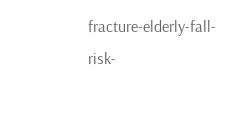fracture-elderly-fall-risk-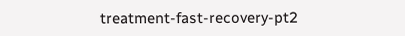treatment-fast-recovery-pt2